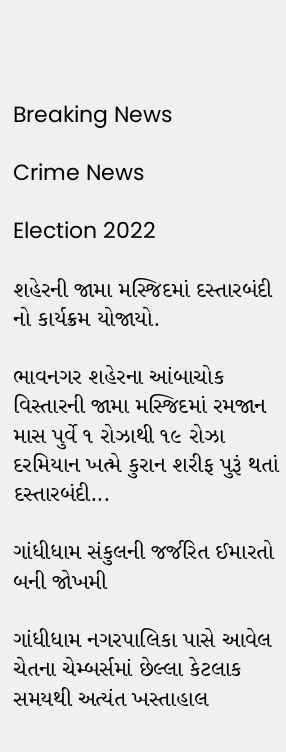Breaking News

Crime News

Election 2022

શહેરની જામા મસ્જિદમાં દસ્તારબંદી નો કાર્યક્રમ યોજાયો.

ભાવનગર શહેરના આંબાચોક વિસ્તારની જામા મસ્જિદમાં રમજાન માસ પુર્વે ૧ રોઝાથી ૧૯ રોઝા દરમિયાન ખત્મે કુરાન શરીફ પુરૂં થતાં દસ્તારબંદી...

ગાંધીધામ સંકુલની જર્જરિત ઈમારતો બની જોખમી

ગાંધીધામ નગરપાલિકા પાસે આવેલ ચેતના ચેમ્બર્સમાં છેલ્લા કેટલાક સમયથી અત્યંત ખસ્તાહાલ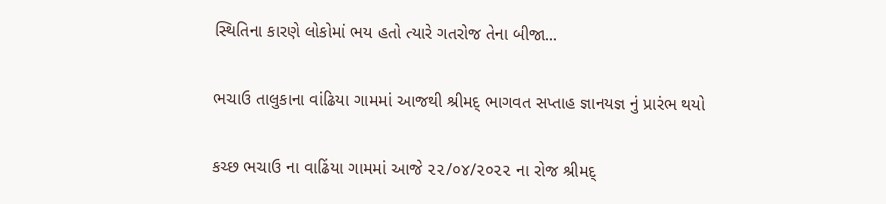સ્થિતિના કારણે લોકોમાં ભય હતો ત્યારે ગતરોજ તેના બીજા...

ભચાઉ તાલુકાના વાંઢિયા ગામમાં આજથી શ્રીમદ્ ભાગવત સપ્તાહ જ્ઞાનયજ્ઞ નું પ્રારંભ થયો

કચ્છ ભચાઉ ના વાઢિંયા ગામમાં આજે ૨૨/૦૪/૨૦૨૨ ના રોજ શ્રીમદ્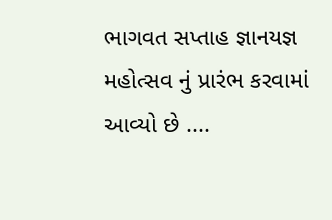ભાગવત સપ્તાહ જ્ઞાનયજ્ઞ મહોત્સવ નું પ્રારંભ કરવામાં આવ્યો છે ....